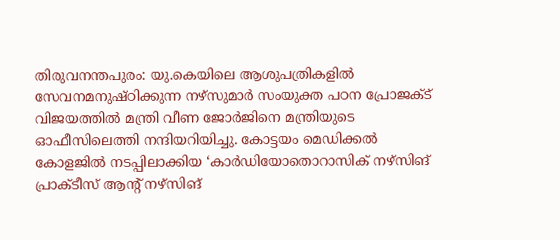തിരുവനന്തപുരം: യു.കെയിലെ ആശുപത്രികളില്‍ സേവനമനുഷ്ഠിക്കുന്ന നഴ്‌സുമാര്‍ സംയുക്ത പഠന പ്രോജക്ട് വിജയത്തില്‍ മന്ത്രി വീണ ജോര്‍ജിനെ മന്ത്രിയുടെ ഓഫീസിലെത്തി നന്ദിയറിയിച്ചു. കോട്ടയം മെഡിക്കല്‍ കോളജില്‍ നടപ്പിലാക്കിയ ‘കാര്‍ഡിയോതൊറാസിക് നഴ്‌സിങ് പ്രാക്ടീസ് ആന്റ് നഴ്സിങ്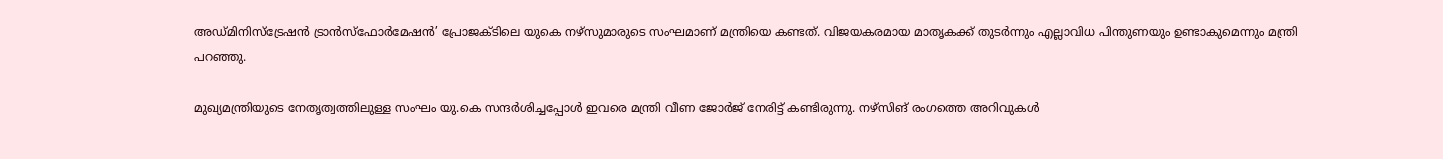അഡ്മിനിസ്‌ട്രേഷന്‍ ട്രാന്‍സ്‌ഫോര്‍മേഷന്‍’ പ്രോജക്ടിലെ യുകെ നഴ്‌സുമാരുടെ സംഘമാണ് മന്ത്രിയെ കണ്ടത്. വിജയകരമായ മാതൃകക്ക് തുടര്‍ന്നും എല്ലാവിധ പിന്തുണയും ഉണ്ടാകുമെന്നും മന്ത്രി പറഞ്ഞു.

മുഖ്യമന്ത്രിയുടെ നേതൃത്വത്തിലുള്ള സംഘം യു.കെ സന്ദര്‍ശിച്ചപ്പോള്‍ ഇവരെ മന്ത്രി വീണ ജോര്‍ജ് നേരിട്ട് കണ്ടിരുന്നു. നഴ്‌സിങ് രംഗത്തെ അറിവുകള്‍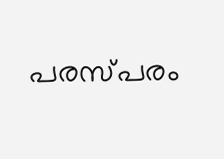പരസ്പരം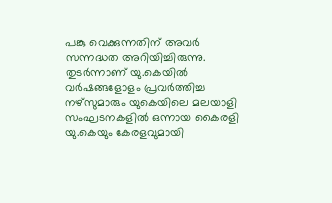പങ്കു വെക്കുന്നതിന് അവര്‍ സന്നദ്ധത അറിയിച്ചിരുന്നു. തുടര്‍ന്നാണ് യു.കെയില്‍ വര്‍ഷങ്ങളോളം പ്രവര്‍ത്തിച്ച നഴ്‌സുമാരും യുകെയിലെ മലയാളി സംഘടനകളില്‍ ഒന്നായ കൈരളി യു.കെയും കേരളവുമായി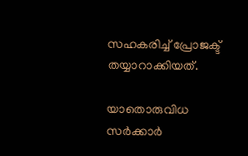സഹകരിച്ച് പ്രോജക്ട് തയ്യാറാക്കിയത്.

യാതൊരുവിധ സര്‍ക്കാര്‍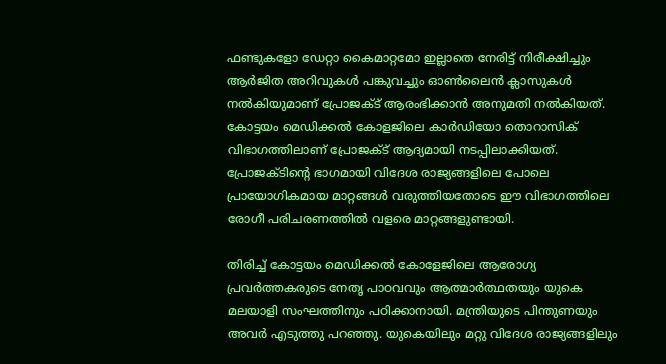ഫണ്ടുകളോ ഡേറ്റാ കൈമാറ്റമോ ഇല്ലാതെ നേരിട്ട് നിരീക്ഷിച്ചും ആര്‍ജിത അറിവുകള്‍ പങ്കുവച്ചും ഓണ്‍ലൈന്‍ ക്ലാസുകള്‍ നല്‍കിയുമാണ് പ്രോജക്ട് ആരംഭിക്കാന്‍ അനുമതി നല്‍കിയത്. കോട്ടയം മെഡിക്കല്‍ കോളജിലെ കാര്‍ഡിയോ തൊറാസിക് വിഭാഗത്തിലാണ് പ്രോജക്ട് ആദ്യമായി നടപ്പിലാക്കിയത്. പ്രോജക്ടിന്റെ ഭാഗമായി വിദേശ രാജ്യങ്ങളിലെ പോലെ പ്രായോഗികമായ മാറ്റങ്ങള്‍ വരുത്തിയതോടെ ഈ വിഭാഗത്തിലെ രോഗീ പരിചരണത്തില്‍ വളരെ മാറ്റങ്ങളുണ്ടായി.

തിരിച്ച് കോട്ടയം മെഡിക്കല്‍ കോളേജിലെ ആരോഗ്യ പ്രവര്‍ത്തകരുടെ നേതൃ പാഠവവും ആത്മാര്‍ത്ഥതയും യുകെ മലയാളി സംഘത്തിനും പഠിക്കാനായി. മന്ത്രിയുടെ പിന്തുണയും അവര്‍ എടുത്തു പറഞ്ഞു. യുകെയിലും മറ്റു വിദേശ രാജ്യങ്ങളിലും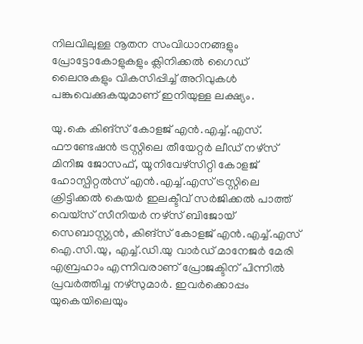നിലവിലുള്ള നൂതന സംവിധാനങ്ങളും പ്രോട്ടോകോളുകളും ക്ലിനിക്കല്‍ ഗൈഡ് ലൈനുകളും വികസിപ്പിച്ച് അറിവുകള്‍ പങ്കുവെക്കുകയുമാണ് ഇനിയുള്ള ലക്ഷ്യം.

യു.കെ കിങ്സ് കോളജ് എന്‍.എച്ച്.എസ്. ഫൗണ്ടേഷന്‍ ട്രസ്റ്റിലെ തീയേറ്റര്‍ ലീഡ് നഴ്സ് മിനിജ ജോസഫ്, യൂനിവേഴ്സിറ്റി കോളജ് ഹോസ്പിറ്റല്‍സ് എൻ.എച്ച്.എസ് ട്രസ്റ്റിലെ ക്രിട്ടിക്കല്‍ കെയര്‍ ഇലക്ടീവ് സര്‍ജിക്കല്‍ പാത്ത് വെയ്സ് സീനിയര്‍ നഴ്സ് ബിജോയ് സെബാസ്റ്റ്യന്‍, കിങ്സ് കോളജ് എൻ.എച്ച്.എസ് ഐ.സി.യു, എച്ച്.ഡി.യു വാര്‍ഡ് മാനേജര്‍ മേരി എബ്രഹാം എന്നിവരാണ് പ്രോജക്ടിന് പിന്നില്‍ പ്രവര്‍ത്തിച്ച നഴ്‌സുമാര്‍. ഇവര്‍ക്കൊപ്പം യുകെയിലെയും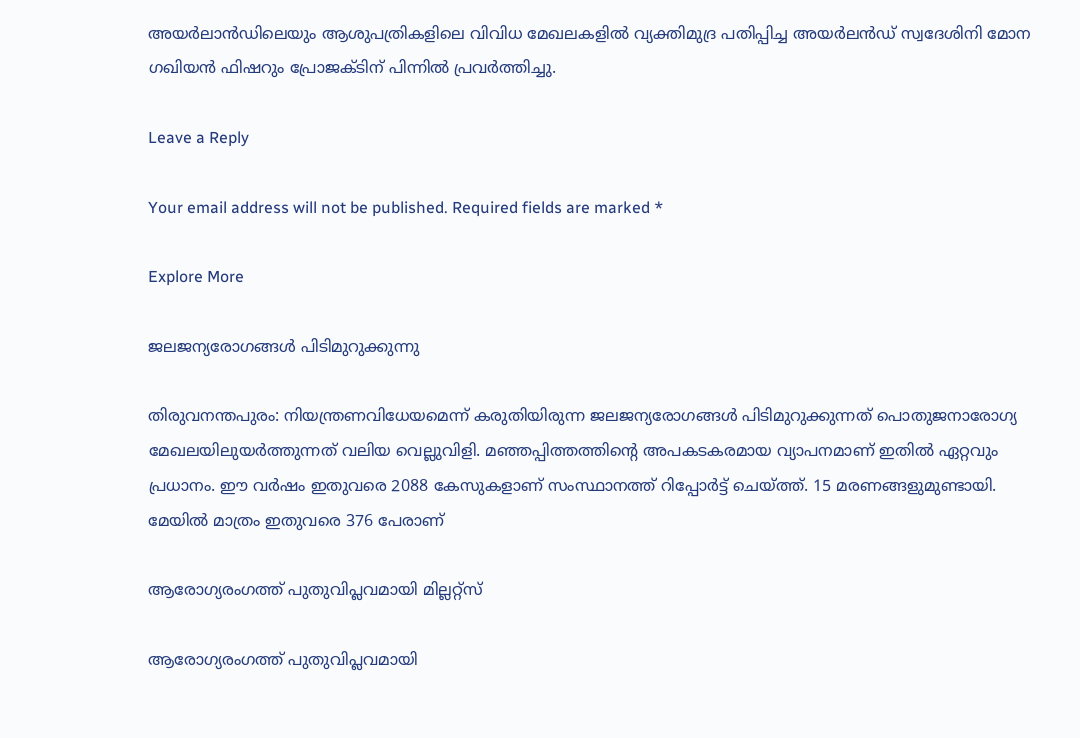അയര്‍ലാന്‍ഡിലെയും ആശുപത്രികളിലെ വിവിധ മേഖലകളില്‍ വ്യക്തിമുദ്ര പതിപ്പിച്ച അയര്‍ലന്‍ഡ് സ്വദേശിനി മോന ഗഖിയന്‍ ഫിഷറും പ്രോജക്ടിന് പിന്നില്‍ പ്രവര്‍ത്തിച്ചു.

Leave a Reply

Your email address will not be published. Required fields are marked *

Explore More

ജലജന്യരോഗങ്ങൾ പിടിമുറുക്കുന്നു

തിരുവനന്തപുരം: നിയന്ത്രണവിധേയമെന്ന് കരുതിയിരുന്ന ജലജന്യരോഗങ്ങൾ പിടിമുറുക്കുന്നത് പൊതുജനാരോഗ്യ മേഖലയിലുയർത്തുന്നത് വലിയ വെല്ലുവിളി. മഞ്ഞപ്പിത്തത്തിന്‍റെ അപകടകരമായ വ്യാപനമാണ് ഇതിൽ ഏറ്റവും പ്രധാനം. ഈ വർഷം ഇതുവരെ 2088 കേസുകളാണ് സംസ്ഥാനത്ത് റിപ്പോർട്ട് ചെയ്ത്ത്. 15 മരണങ്ങളുമുണ്ടായി. മേയിൽ മാത്രം ഇതുവരെ 376 പേരാണ്

ആരോഗ്യരംഗത്ത് പുതുവിപ്ലവമായി മില്ലറ്റ്സ്

ആരോഗ്യരംഗത്ത് പുതുവിപ്ലവമായി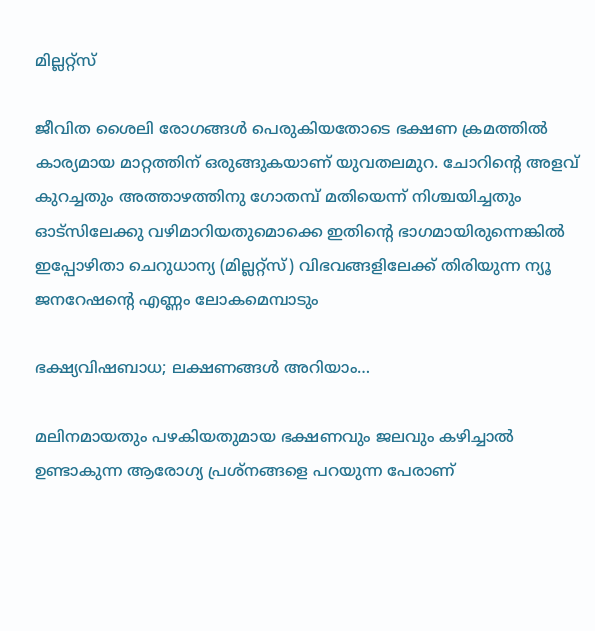മില്ലറ്റ്സ്

ജീവിത ശൈലി രോഗങ്ങൾ പെരുകിയതോടെ ഭക്ഷണ ക്രമത്തിൽ കാര്യമായ മാറ്റത്തിന് ഒരുങ്ങുകയാണ് യുവതലമുറ. ചോറിന്‍റെ അളവ് കുറച്ചതും അത്താഴത്തിനു ഗോതമ്പ് മതിയെന്ന് നിശ്ചയിച്ചതും ഓട്സിലേക്കു വഴിമാറിയതുമൊക്കെ ഇതിന്‍റെ ഭാഗമായിരുന്നെങ്കിൽ ഇപ്പോഴിതാ ചെറുധാന്യ (മില്ലറ്റ്സ്) വിഭവങ്ങളിലേക്ക് തിരിയുന്ന ന്യൂ ജനറേഷന്‍റെ എണ്ണം ലോകമെമ്പാടും

ഭക്ഷ്യവിഷബാധ; ലക്ഷണങ്ങൾ അറിയാം…

മലിനമായതും പഴകിയതുമായ ഭക്ഷണവും ജലവും കഴിച്ചാൽ ഉണ്ടാകുന്ന ആരോഗ്യ പ്രശ്നങ്ങളെ പറയുന്ന പേരാണ്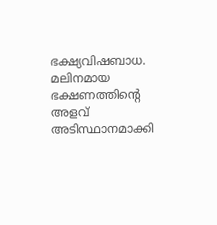ഭക്ഷ്യവിഷബാധ. മലിനമായ ഭക്ഷണത്തിന്റെ അളവ് അടിസ്ഥാനമാക്കി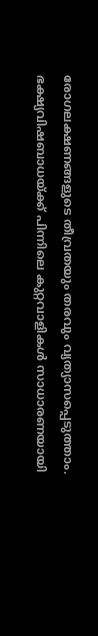രോഗലക്ഷണങ്ങളുടെ തീവ്രതയും തരവും വ്യത്യാസപ്പെടുത്താം. ഭക്ഷ്യവിഷബാധയ്ക്ക് പിന്നിലെ കുറ്റവാളികൾ സാധാരണയായി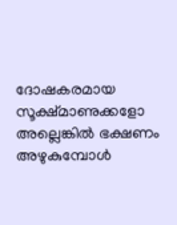ദോഷകരമായ സൂക്ഷ്മാണുക്കളോ അല്ലെങ്കിൽ ഭക്ഷണം അഴുകുമ്പോൾ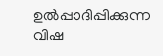ഉൽപ്പാദിപ്പിക്കുന്ന വിഷ